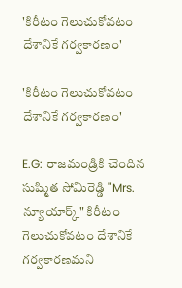'కిరీటం గెలుచుకోవటం దేశానికే గర్వకారణం'

'కిరీటం గెలుచుకోవటం దేశానికే గర్వకారణం'

E.G: రాజమండ్రికి చెందిన సుష్మిత సోమిరెడ్డి "Mrs. న్యూయార్క్" కిరీటం గెలుచుకోవటం దేశానికే గర్వకారణమని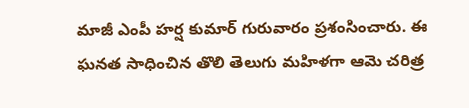మాజీ ఎంపీ హర్ష కుమార్ గురువారం ప్రశంసించారు. ఈ ఘనత సాధించిన తొలి తెలుగు మహిళగా ఆమె చరిత్ర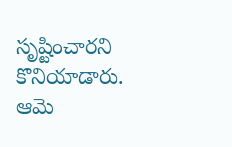సృష్టించారని కొనియాడారు. ఆమె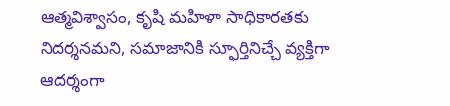ఆత్మవిశ్వాసం, కృషి మహిళా సాధికారతకు నిదర్శనమని, సమాజానికి స్ఫూర్తినిచ్చే వ్యక్తిగా ఆదర్శంగా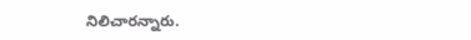నిలిచారన్నారు.